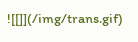![[]](/img/trans.gif)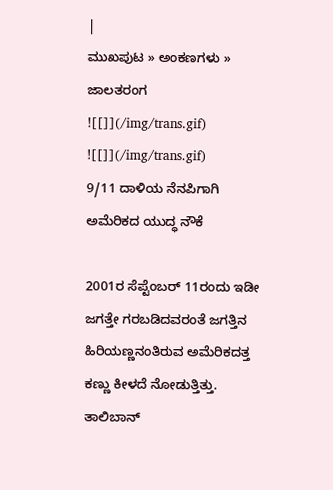|
ಮುಖಪುಟ » ಅಂಕಣಗಳು » ಜಾಲತರಂಗ
![[]](/img/trans.gif)
![[]](/img/trans.gif)
9/11 ದಾಳಿಯ ನೆನಪಿಗಾಗಿ ಅಮೆರಿಕದ ಯುದ್ಧ ನೌಕೆ

2001ರ ಸೆಪ್ಟೆಂಬರ್ 11ರಂದು ಇಡೀ ಜಗತ್ತೇ ಗರಬಡಿದವರಂತೆ ಜಗತ್ತಿನ ಹಿರಿಯಣ್ಣನಂತಿರುವ ಅಮೆರಿಕದತ್ತ ಕಣ್ಣು ಕೀಳದೆ ನೋಡುತ್ತಿತ್ತು. ತಾಲಿಬಾನ್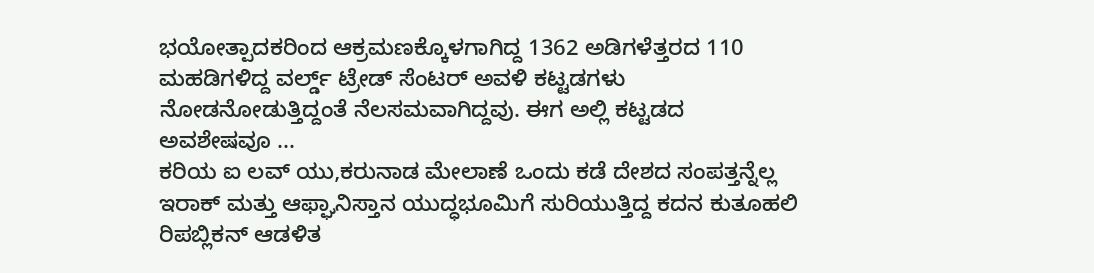ಭಯೋತ್ಪಾದಕರಿಂದ ಆಕ್ರಮಣಕ್ಕೊಳಗಾಗಿದ್ದ 1362 ಅಡಿಗಳೆತ್ತರದ 110 ಮಹಡಿಗಳಿದ್ದ ವರ್ಲ್ಡ್ ಟ್ರೇಡ್ ಸೆಂಟರ್ ಅವಳಿ ಕಟ್ಟಡಗಳು ನೋಡನೋಡುತ್ತಿದ್ದಂತೆ ನೆಲಸಮವಾಗಿದ್ದವು. ಈಗ ಅಲ್ಲಿ ಕಟ್ಟಡದ ಅವಶೇಷವೂ ...
ಕರಿಯ ಐ ಲವ್ ಯು,ಕರುನಾಡ ಮೇಲಾಣೆ ಒಂದು ಕಡೆ ದೇಶದ ಸಂಪತ್ತನ್ನೆಲ್ಲ ಇರಾಕ್ ಮತ್ತು ಆಫ್ಘಾನಿಸ್ತಾನ ಯುದ್ಧಭೂಮಿಗೆ ಸುರಿಯುತ್ತಿದ್ದ ಕದನ ಕುತೂಹಲಿ ರಿಪಬ್ಲಿಕನ್ ಆಡಳಿತ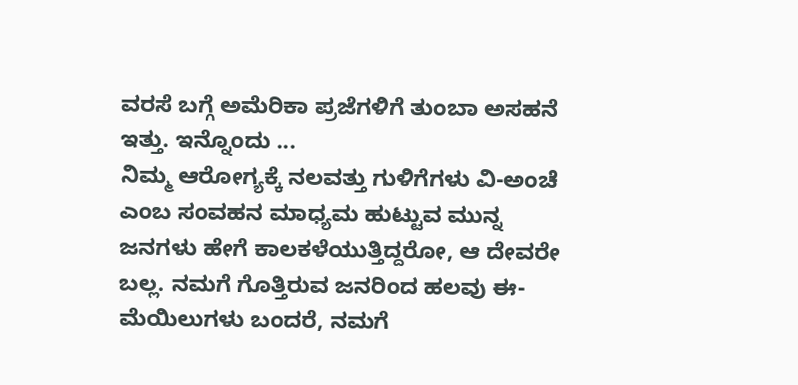ವರಸೆ ಬಗ್ಗೆ ಅಮೆರಿಕಾ ಪ್ರಜೆಗಳಿಗೆ ತುಂಬಾ ಅಸಹನೆ ಇತ್ತು. ಇನ್ನೊಂದು ...
ನಿಮ್ಮ ಆರೋಗ್ಯಕ್ಕೆ ನಲವತ್ತು ಗುಳಿಗೆಗಳು ವಿ-ಅಂಚೆ ಎಂಬ ಸಂವಹನ ಮಾಧ್ಯಮ ಹುಟ್ಟುವ ಮುನ್ನ ಜನಗಳು ಹೇಗೆ ಕಾಲಕಳೆಯುತ್ತಿದ್ದರೋ, ಆ ದೇವರೇ ಬಲ್ಲ. ನಮಗೆ ಗೊತ್ತಿರುವ ಜನರಿಂದ ಹಲವು ಈ-ಮೆಯಿಲುಗಳು ಬಂದರೆ, ನಮಗೆ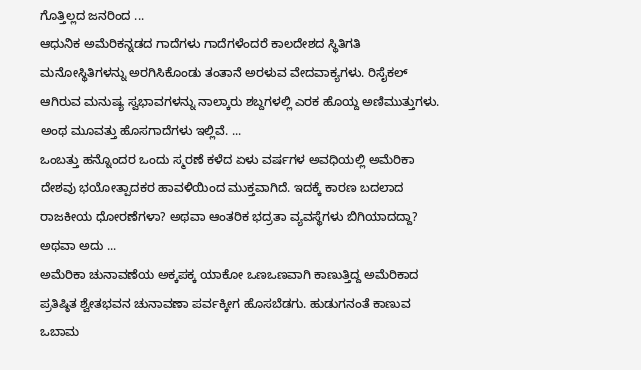ಗೊತ್ತಿಲ್ಲದ ಜನರಿಂದ ...
ಆಧುನಿಕ ಅಮೆರಿಕನ್ನಡದ ಗಾದೆಗಳು ಗಾದೆಗಳೆಂದರೆ ಕಾಲದೇಶದ ಸ್ಥಿತಿಗತಿ ಮನೋಸ್ಥಿತಿಗಳನ್ನು ಅರಗಿಸಿಕೊಂಡು ತಂತಾನೆ ಅರಳುವ ವೇದವಾಕ್ಯಗಳು. ರಿಸೈಕಲ್ ಆಗಿರುವ ಮನುಷ್ಯ ಸ್ವಭಾವಗಳನ್ನು ನಾಲ್ಕಾರು ಶಬ್ದಗಳಲ್ಲಿ ಎರಕ ಹೊಯ್ದ ಅಣಿಮುತ್ತುಗಳು. ಅಂಥ ಮೂವತ್ತು ಹೊಸಗಾದೆಗಳು ಇಲ್ಲಿವೆ. ...
ಒಂಬತ್ತು ಹನ್ನೊಂದರ ಒಂದು ಸ್ಮರಣೆ ಕಳೆದ ಏಳು ವರ್ಷಗಳ ಅವಧಿಯಲ್ಲಿ ಅಮೆರಿಕಾ ದೇಶವು ಭಯೋತ್ಪಾದಕರ ಹಾವಳಿಯಿಂದ ಮುಕ್ತವಾಗಿದೆ. ಇದಕ್ಕೆ ಕಾರಣ ಬದಲಾದ ರಾಜಕೀಯ ಧೋರಣೆಗಳಾ? ಅಥವಾ ಆಂತರಿಕ ಭದ್ರತಾ ವ್ಯವಸ್ಥೆಗಳು ಬಿಗಿಯಾದದ್ದಾ? ಅಥವಾ ಅದು ...
ಅಮೆರಿಕಾ ಚುನಾವಣೆಯ ಅಕ್ಕಪಕ್ಕ ಯಾಕೋ ಒಣಒಣವಾಗಿ ಕಾಣುತ್ತಿದ್ದ ಅಮೆರಿಕಾದ ಪ್ರತಿಷ್ಠಿತ ಶ್ವೇತಭವನ ಚುನಾವಣಾ ಪರ್ವಕ್ಕೀಗ ಹೊಸಬೆಡಗು. ಹುಡುಗನಂತೆ ಕಾಣುವ ಒಬಾಮ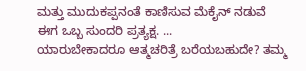ಮತ್ತು ಮುದುಕಪ್ಪನಂತೆ ಕಾಣಿಸುವ ಮೆಕೈನ್ ನಡುವೆ ಈಗ ಒಬ್ಬ ಸುಂದರಿ ಪ್ರತ್ಯಕ್ಷ. ...
ಯಾರುಬೇಕಾದರೂ ಆತ್ಮಚರಿತ್ರೆ ಬರೆಯಬಹುದೇ? ತಮ್ಮ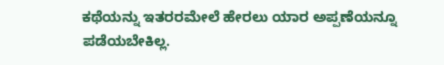ಕಥೆಯನ್ನು ಇತರರಮೇಲೆ ಹೇರಲು ಯಾರ ಅಪ್ಪಣೆಯನ್ನೂ ಪಡೆಯಬೇಕಿಲ್ಲ.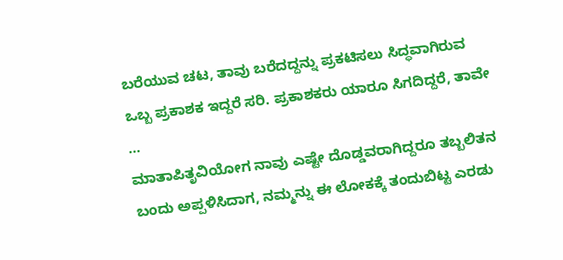ಬರೆಯುವ ಚಟ, ತಾವು ಬರೆದದ್ದನ್ನು ಪ್ರಕಟಿಸಲು ಸಿದ್ಧವಾಗಿರುವ ಒಬ್ಬ ಪ್ರಕಾಶಕ ಇದ್ದರೆ ಸರಿ. ಪ್ರಕಾಶಕರು ಯಾರೂ ಸಿಗದಿದ್ದರೆ, ತಾವೇ ...
ಮಾತಾಪಿತೃವಿಯೋಗ ನಾವು ಎಷ್ಟೇ ದೊಡ್ಡವರಾಗಿದ್ದರೂ ತಬ್ಬಲಿತನ ಬಂದು ಅಪ್ಪಳಿಸಿದಾಗ, ನಮ್ಮನ್ನು ಈ ಲೋಕಕ್ಕೆ ತಂದುಬಿಟ್ಟ ಎರಡು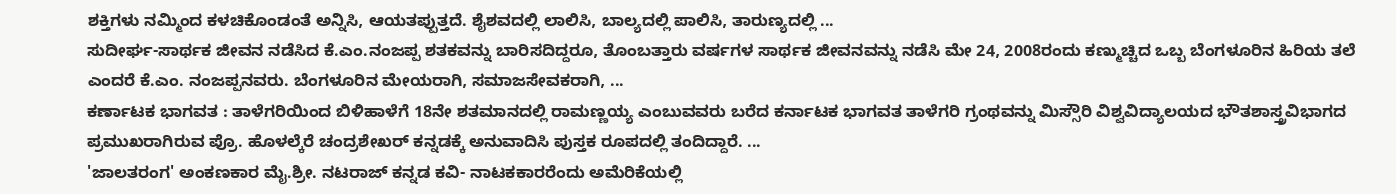ಶಕ್ತಿಗಳು ನಮ್ಮಿಂದ ಕಳಚಿಕೊಂಡಂತೆ ಅನ್ನಿಸಿ, ಆಯತಪ್ಪುತ್ತದೆ. ಶೈಶವದಲ್ಲಿ ಲಾಲಿಸಿ, ಬಾಲ್ಯದಲ್ಲಿ ಪಾಲಿಸಿ, ತಾರುಣ್ಯದಲ್ಲಿ ...
ಸುದೀರ್ಘ-ಸಾರ್ಥಕ ಜೀವನ ನಡೆಸಿದ ಕೆ.ಎಂ.ನಂಜಪ್ಪ ಶತಕವನ್ನು ಬಾರಿಸದಿದ್ದರೂ, ತೊಂಬತ್ತಾರು ವರ್ಷಗಳ ಸಾರ್ಥಕ ಜೀವನವನ್ನು ನಡೆಸಿ ಮೇ 24, 2008ರಂದು ಕಣ್ಮುಚ್ಚಿದ ಒಬ್ಬ ಬೆಂಗಳೂರಿನ ಹಿರಿಯ ತಲೆ ಎಂದರೆ ಕೆ.ಎಂ. ನಂಜಪ್ಪನವರು. ಬೆಂಗಳೂರಿನ ಮೇಯರಾಗಿ, ಸಮಾಜಸೇವಕರಾಗಿ, ...
ಕರ್ಣಾಟಕ ಭಾಗವತ : ತಾಳೆಗರಿಯಿಂದ ಬಿಳಿಹಾಳೆಗೆ 18ನೇ ಶತಮಾನದಲ್ಲಿ ರಾಮಣ್ಣಯ್ಯ ಎಂಬುವವರು ಬರೆದ ಕರ್ನಾಟಕ ಭಾಗವತ ತಾಳೆಗರಿ ಗ್ರಂಥವನ್ನು ಮಿಸ್ಸೌರಿ ವಿಶ್ವವಿದ್ಯಾಲಯದ ಭೌತಶಾಸ್ತ್ರವಿಭಾಗದ ಪ್ರಮುಖರಾಗಿರುವ ಪ್ರೊ. ಹೊಳಲ್ಕೆರೆ ಚಂದ್ರಶೇಖರ್ ಕನ್ನಡಕ್ಕೆ ಅನುವಾದಿಸಿ ಪುಸ್ತಕ ರೂಪದಲ್ಲಿ ತಂದಿದ್ದಾರೆ. ...
'ಜಾಲತರಂಗ' ಅಂಕಣಕಾರ ಮೈ.ಶ್ರೀ. ನಟರಾಜ್ ಕನ್ನಡ ಕವಿ- ನಾಟಕಕಾರರೆಂದು ಅಮೆರಿಕೆಯಲ್ಲಿ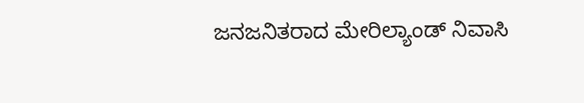ಜನಜನಿತರಾದ ಮೇರಿಲ್ಯಾಂಡ್ ನಿವಾಸಿ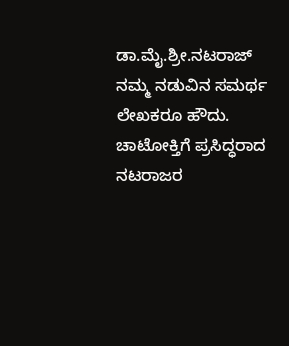ಡಾ.ಮೈ.ಶ್ರೀ.ನಟರಾಜ್ ನಮ್ಮ ನಡುವಿನ ಸಮರ್ಥ ಲೇಖಕರೂ ಹೌದು. ಚಾಟೋಕ್ತಿಗೆ ಪ್ರಸಿದ್ಧರಾದ ನಟರಾಜರ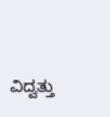ವಿದ್ವತ್ತು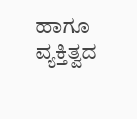ಹಾಗೂ ವ್ಯಕ್ತಿತ್ವದ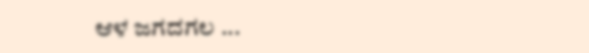ಆಳ ಜಗದಗಲ ...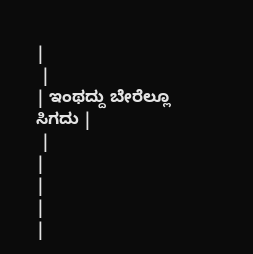|
 |
| ಇಂಥದ್ದು ಬೇರೆಲ್ಲೂ ಸಿಗದು |
 |
|
|
|
|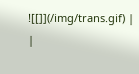![[]](/img/trans.gif) |
|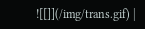![[]](/img/trans.gif) |